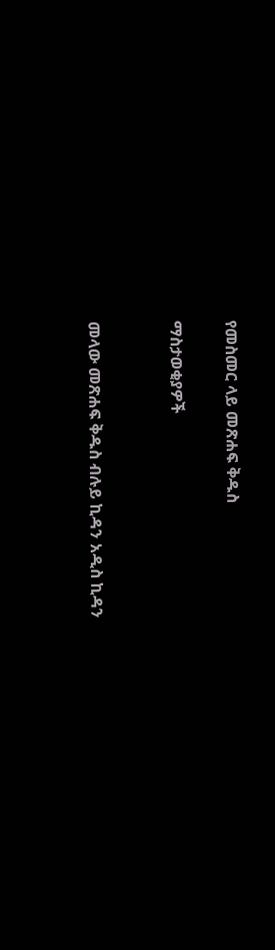የመስመር ላይ መጽሐፍ ቅዱስ

ማስታወቂያዎች


መላው መጽሐፍ ቅዱስ ብሉይ ኪዳን አዲስ ኪዳን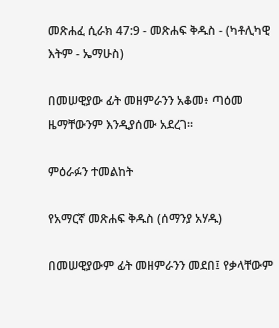መጽሐፈ ሲራክ 47:9 - መጽሐፍ ቅዱስ - (ካቶሊካዊ እትም - ኤማሁስ)

በመሠዊያው ፊት መዘምራንን አቆመ፥ ጣዕመ ዜማቸውንም እንዲያሰሙ አደረገ።

ምዕራፉን ተመልከት

የአማርኛ መጽሐፍ ቅዱስ (ሰማንያ አሃዱ)

በመሠዊያውም ፊት መዘምራንን መደበ፤ የቃላቸውም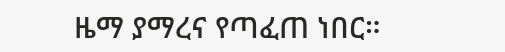ዜማ ያማረና የጣፈጠ ነበር።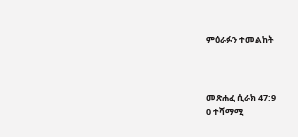ምዕራፉን ተመልከት



መጽሐፈ ሲራክ 47:9
0 ተሻማሚ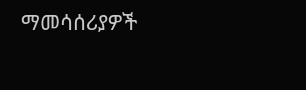ማመሳሰሪያዎች